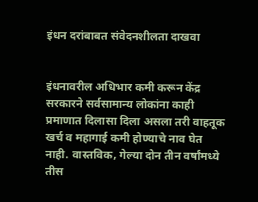इंधन दरांबाबत संवेदनशीलता दाखवा


इंधनावरील अधिभार कमी करून केंद्र सरकारने सर्वसामान्य लोकांना काही प्रमाणात दिलासा दिला असला तरी वाहतूक खर्च व महागाई कमी होण्याचे नाव घेत नाही. वास्तविक, गेल्या दोन तीन वर्षांमध्ये तीस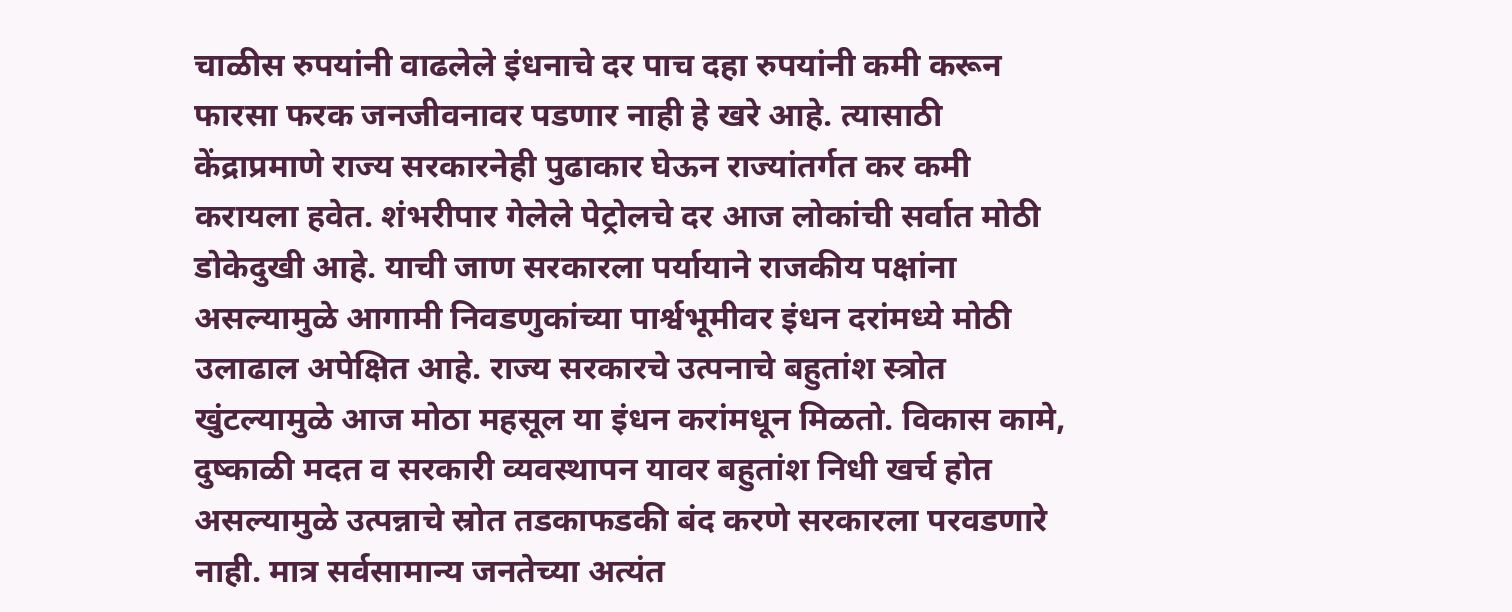चाळीस रुपयांनी वाढलेले इंधनाचे दर पाच दहा रुपयांनी कमी करून फारसा फरक जनजीवनावर पडणार नाही हे खरे आहे. त्यासाठी केंद्राप्रमाणे राज्य सरकारनेही पुढाकार घेऊन राज्यांतर्गत कर कमी करायला हवेत. शंभरीपार गेलेले पेट्रोलचे दर आज लोकांची सर्वात मोठी डोकेदुखी आहे. याची जाण सरकारला पर्यायाने राजकीय पक्षांना असल्यामुळे आगामी निवडणुकांच्या पार्श्वभूमीवर इंधन दरांमध्ये मोठी उलाढाल अपेक्षित आहे. राज्य सरकारचे उत्पनाचे बहुतांश स्त्रोत खुंटल्यामुळे आज मोठा महसूल या इंधन करांमधून मिळतो. विकास कामे, दुष्काळी मदत व सरकारी व्यवस्थापन यावर बहुतांश निधी खर्च होत असल्यामुळे उत्पन्नाचे स्रोत तडकाफडकी बंद करणे सरकारला परवडणारे नाही. मात्र सर्वसामान्य जनतेच्या अत्यंत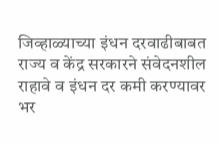जिव्हाळ्याच्या इंधन दरवाढीबाबत राज्य व केंद्र सरकारने संवेदनशील राहावे व इंधन दर कमी करण्यावर भर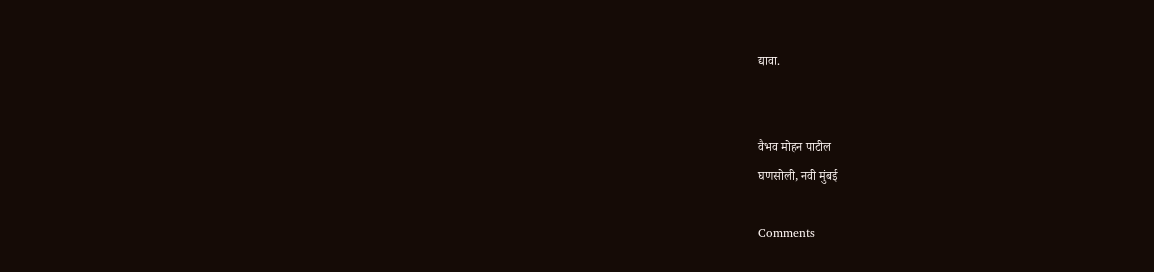द्यावा.


वैभव मोहन पाटील
घणसोली, नवी मुंबई

Comments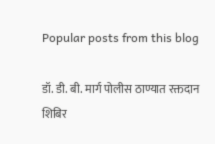Popular posts from this blog

डॉ. डी. बी. मार्ग पोलीस ठाण्यात रक्तदान शिबिर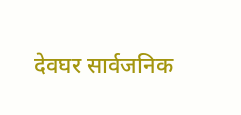देवघर सार्वजनिक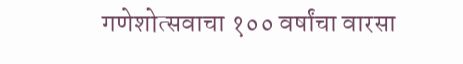गणेशोत्सवाचा १०० वर्षांचा वारसा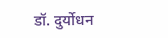डॉ. दुर्योधन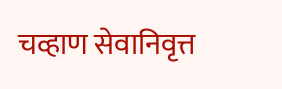चव्हाण सेवानिवृत्त